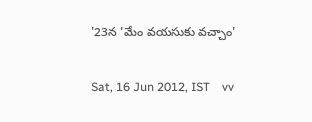'23న 'మేం వయసుకు వచ్చాం'

Sat, 16 Jun 2012, IST    vv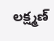లక్ష్మణ్‌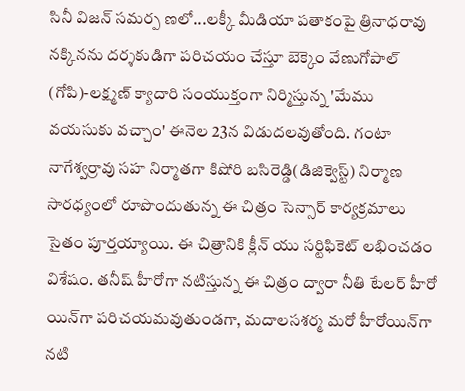సినీ విజన్‌ సమర్ప ణలో...లక్కీ మీడియా పతాకంపై త్రినాధరావు నక్కినను దర్శకుడిగా పరిచయం చేస్తూ బెక్కెం వేణుగోపాల్‌ (గోపి)-లక్ష్మణ్‌ క్యాదారి సంయుక్తంగా నిర్మిస్తున్న 'మేము వయసుకు వచ్చాం' ఈనెల 23న విడుదలవుతోంది. గంటా నాగేశ్వర్రావు సహ నిర్మాతగా కిషోరి బసిరెడ్డి(డిజిక్వెస్ట్‌) నిర్మాణ సారధ్యంలో రూపొందుతున్న ఈ చిత్రం సెన్సార్‌ కార్యక్రమాలు సైతం పూర్తయ్యాయి. ఈ చిత్రానికి క్లీన్‌ యు సర్టిఫికెట్‌ లభించడం విశేషం. తనీష్‌ హీరోగా నటిస్తున్న ఈ చిత్రం ద్వారా నీతి టేలర్‌ హీరో యిన్‌గా పరిచయమవుతుండగా, మదాలసశర్మ మరో హీరోయిన్‌గా నటి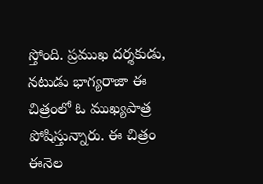స్తోంది. ప్రముఖ దర్శకుడు, నటుడు భాగ్యరాజా ఈ చిత్రంలో ఓ ముఖ్యపాత్ర పోషిస్తున్నారు. ఈ చిత్రం ఈనెల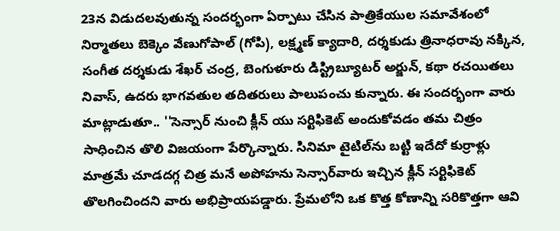23న విడుదలవుతున్న సందర్భంగా ఏర్పాటు చేసిన పాత్రికేయుల సమావేశంలో నిర్మాతలు బెక్కెం వేణుగోపాల్‌ (గోపి), లక్ష్మణ్‌ క్యాదారి, దర్శకుడు త్రినాధరావు నక్కిన, సంగీత దర్శకుడు శేఖర్‌ చంద్ర, బెంగుళూరు డిస్ట్రిబ్యూటర్‌ అర్జున్‌, కథా రచయితలు నివాస్‌, ఉదరు భాగవతుల తదితరులు పాలుపంచు కున్నారు. ఈ సందర్భంగా వారు మాట్లాడుతూ.. ''సెన్సార్‌ నుంచి క్లీన్‌ యు సర్టిఫికెట్‌ అందుకోవడం తమ చిత్రం సాధించిన తొలి విజయంగా పేర్కొన్నారు. సినిమా టైటిల్‌ను బట్టి ఇదేదో కుర్రాళ్లు మాత్రమే చూడదగ్గ చిత్ర మనే అపోహను సెన్సార్‌వారు ఇచ్చిన క్లీన్‌ సర్టిఫికెట్‌ తొలగించిందని వారు అభిప్రాయపడ్డారు. ప్రేమలోని ఒక కొత్త కోణాన్ని సరికొత్తగా ఆవి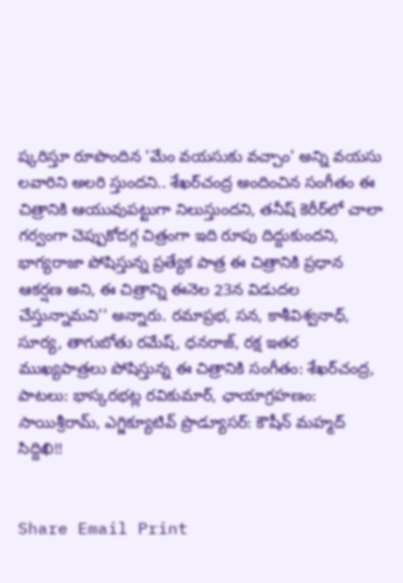ష్కరిస్తూ రూపొందిన 'మేం వయసుకు వచ్చాం' అన్ని వయసు లవారిని అలరి స్తుందని.. శేఖర్‌చంద్ర అందించిన సంగీతం ఈ చిత్రానికి ఆయువుపట్టుగా నిలుస్తుందని, తనీష్‌ కెరీర్‌లో చాలా గర్వంగా చెప్పుకోదగ్గ చిత్రంగా ఇది రూపు దిద్దుకుందని, భాగ్యరాజా పోషిస్తున్న ప్రత్యేక పాత్ర ఈ చిత్రానికి ప్రధాన ఆకర్షణ అని, ఈ చిత్రాన్ని ఈనెల 23న విడుదల చేస్తున్నామని'' అన్నారు. రమాప్రభ, సన, కాశీవిశ్వనాధ్‌, సూర్య, తాగుబోతు రమేష్‌, ధనరాజ్‌, రక్ష ఇతర ముఖ్యపాత్రలు పోషిస్తున్న ఈ చిత్రానికి సంగీతం: శేఖర్‌చంద్ర, పాటలు: భాస్కరభట్ల రవికుమార్‌, ఛాయాగ్రహణం: సాయిశ్రీరామ్‌, ఎగ్జిక్యూటివ్‌ ప్రొడ్యూసర్‌: కౌషీన్‌ మహ్మద్‌ సిద్దిఖి!!


Share Email Print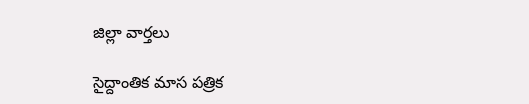జిల్లా వార్తలు

సైద్దాంతిక మాస పత్రిక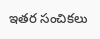ఇతర సంచికలు